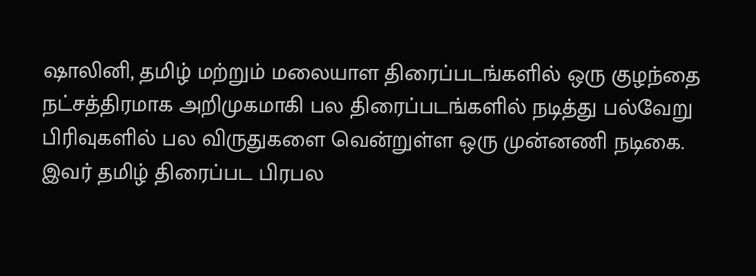ஷாலினி, தமிழ் மற்றும் மலையாள திரைப்படங்களில் ஒரு குழந்தை நட்சத்திரமாக அறிமுகமாகி பல திரைப்படங்களில் நடித்து பல்வேறு பிரிவுகளில் பல விருதுகளை வென்றுள்ள ஒரு முன்னணி நடிகை. இவர் தமிழ் திரைப்பட பிரபல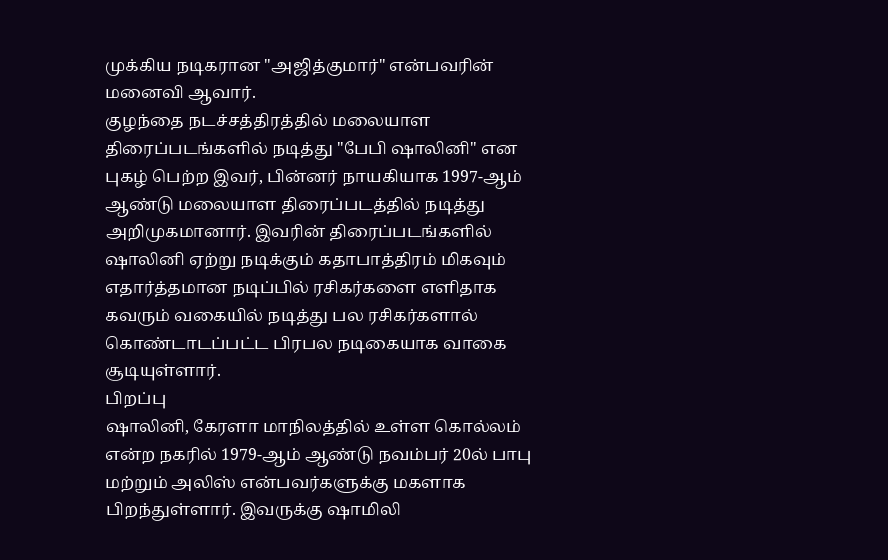முக்கிய நடிகரான "அஜித்குமார்" என்பவரின் மனைவி ஆவார்.
குழந்தை நடச்சத்திரத்தில் மலையாள திரைப்படங்களில் நடித்து "பேபி ஷாலினி" என புகழ் பெற்ற இவர், பின்னர் நாயகியாக 1997-ஆம் ஆண்டு மலையாள திரைப்படத்தில் நடித்து அறிமுகமானார். இவரின் திரைப்படங்களில் ஷாலினி ஏற்று நடிக்கும் கதாபாத்திரம் மிகவும் எதார்த்தமான நடிப்பில் ரசிகர்களை எளிதாக கவரும் வகையில் நடித்து பல ரசிகர்களால் கொண்டாடப்பட்ட பிரபல நடிகையாக வாகை சூடியுள்ளார்.
பிறப்பு
ஷாலினி, கேரளா மாநிலத்தில் உள்ள கொல்லம் என்ற நகரில் 1979-ஆம் ஆண்டு நவம்பர் 20ல் பாபு மற்றும் அலிஸ் என்பவர்களுக்கு மகளாக பிறந்துள்ளார். இவருக்கு ஷாமிலி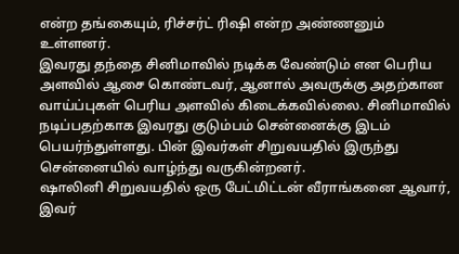என்ற தங்கையும், ரிச்சர்ட் ரிஷி என்ற அண்ணனும் உள்ளனர்.
இவரது தந்தை சினிமாவில் நடிக்க வேண்டும் என பெரிய அளவில் ஆசை கொண்டவர், ஆனால் அவருக்கு அதற்கான வாய்ப்புகள் பெரிய அளவில் கிடைக்கவில்லை. சினிமாவில் நடிப்பதற்காக இவரது குடும்பம் சென்னைக்கு இடம் பெயர்ந்துள்ளது. பின் இவர்கள் சிறுவயதில் இருந்து சென்னையில் வாழ்ந்து வருகின்றனர்.
ஷாலினி சிறுவயதில் ஒரு பேட்மிட்டன் வீராங்கனை ஆவார், இவர்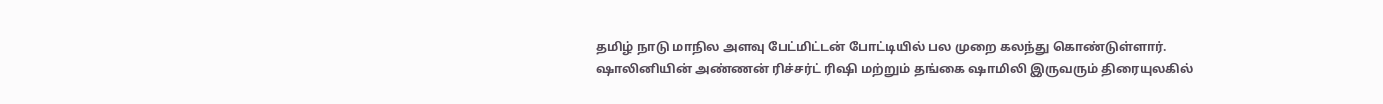தமிழ் நாடு மாநில அளவு பேட்மிட்டன் போட்டியில் பல முறை கலந்து கொண்டுள்ளார்.
ஷாலினியின் அண்ணன் ரிச்சர்ட் ரிஷி மற்றும் தங்கை ஷாமிலி இருவரும் திரையுலகில்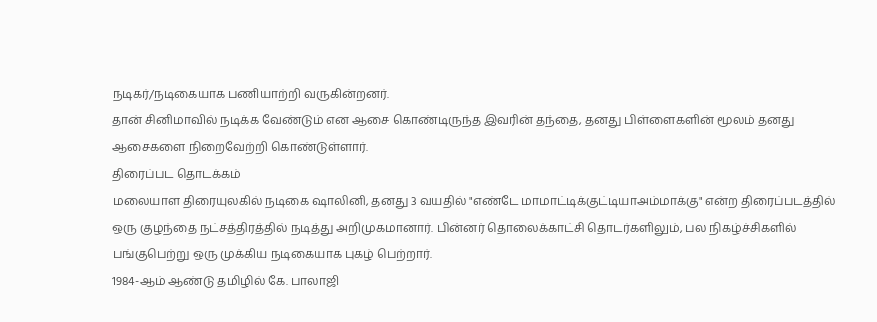நடிகர்/நடிகையாக பணியாற்றி வருகின்றனர்.
தான் சினிமாவில் நடிக்க வேண்டும் என ஆசை கொண்டிருந்த இவரின் தந்தை, தனது பிள்ளைகளின் மூலம் தனது ஆசைகளை நிறைவேற்றி கொண்டுள்ளார்.
திரைப்பட தொடக்கம்
மலையாள திரையுலகில் நடிகை ஷாலினி, தனது 3 வயதில் "எண்டே மாமாட்டிக்குட்டியாஅம்மாக்கு" என்ற திரைப்படத்தில் ஒரு குழந்தை நட்சத்திரத்தில் நடித்து அறிமுகமானார். பின்னர் தொலைக்காட்சி தொடர்களிலும், பல நிகழ்ச்சிகளில் பங்குபெற்று ஒரு முக்கிய நடிகையாக புகழ் பெற்றார்.
1984-ஆம் ஆண்டு தமிழில் கே. பாலாஜி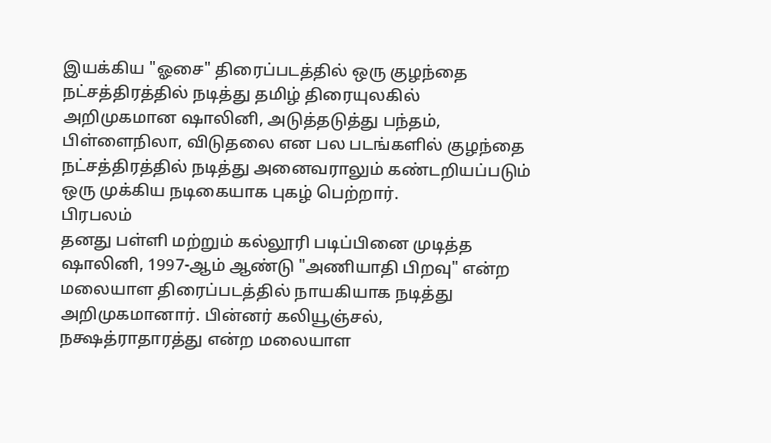இயக்கிய "ஓசை" திரைப்படத்தில் ஒரு குழந்தை நட்சத்திரத்தில் நடித்து தமிழ் திரையுலகில் அறிமுகமான ஷாலினி, அடுத்தடுத்து பந்தம், பிள்ளைநிலா, விடுதலை என பல படங்களில் குழந்தை நட்சத்திரத்தில் நடித்து அனைவராலும் கண்டறியப்படும் ஒரு முக்கிய நடிகையாக புகழ் பெற்றார்.
பிரபலம்
தனது பள்ளி மற்றும் கல்லூரி படிப்பினை முடித்த ஷாலினி, 1997-ஆம் ஆண்டு "அணியாதி பிறவு" என்ற மலையாள திரைப்படத்தில் நாயகியாக நடித்து அறிமுகமானார். பின்னர் கலியூஞ்சல், நக்ஷத்ராதாரத்து என்ற மலையாள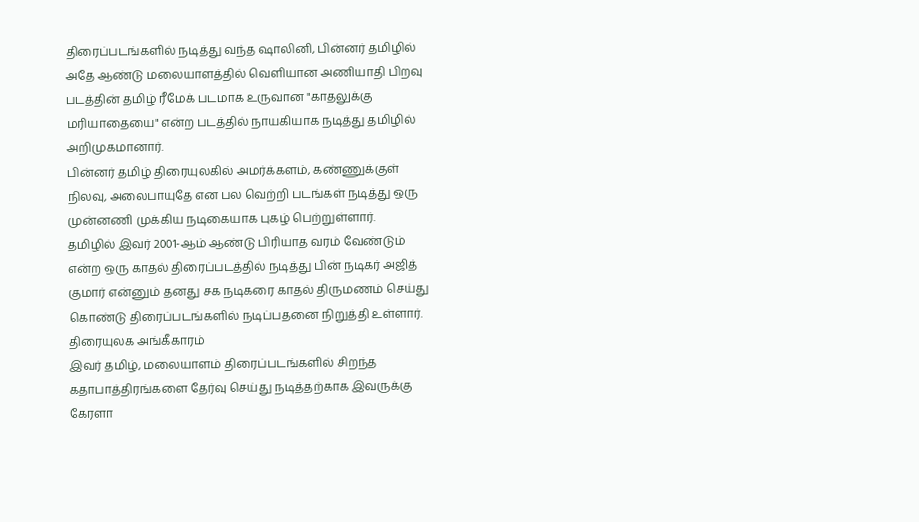திரைப்படங்களில் நடித்து வந்த ஷாலினி, பின்னர் தமிழில் அதே ஆண்டு மலையாளத்தில் வெளியான அணியாதி பிறவு படத்தின் தமிழ் ரீமேக் படமாக உருவான "காதலுக்கு மரியாதையை" என்ற படத்தில் நாயகியாக நடித்து தமிழில் அறிமுகமானார்.
பின்னர் தமிழ் திரையுலகில் அமர்க்களம், கண்ணுக்குள் நிலவு, அலைபாயுதே என பல வெற்றி படங்கள் நடித்து ஒரு முன்னணி முக்கிய நடிகையாக புகழ் பெற்றுள்ளார்.
தமிழில் இவர் 2001-ஆம் ஆண்டு பிரியாத வரம் வேண்டும் என்ற ஒரு காதல் திரைப்படத்தில் நடித்து பின் நடிகர் அஜித் குமார் என்னும் தனது சக நடிகரை காதல் திருமணம் செய்து கொண்டு திரைப்படங்களில் நடிப்பதனை நிறுத்தி உள்ளார்.
திரையுலக அங்கீகாரம்
இவர் தமிழ், மலையாளம் திரைப்படங்களில் சிறந்த கதாபாத்திரங்களை தேர்வு செய்து நடித்தற்காக இவருக்கு கேரளா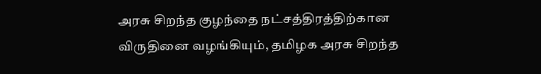அரசு சிறந்த குழந்தை நட்சத்திரத்திற்கான விருதினை வழங்கியும், தமிழக அரசு சிறந்த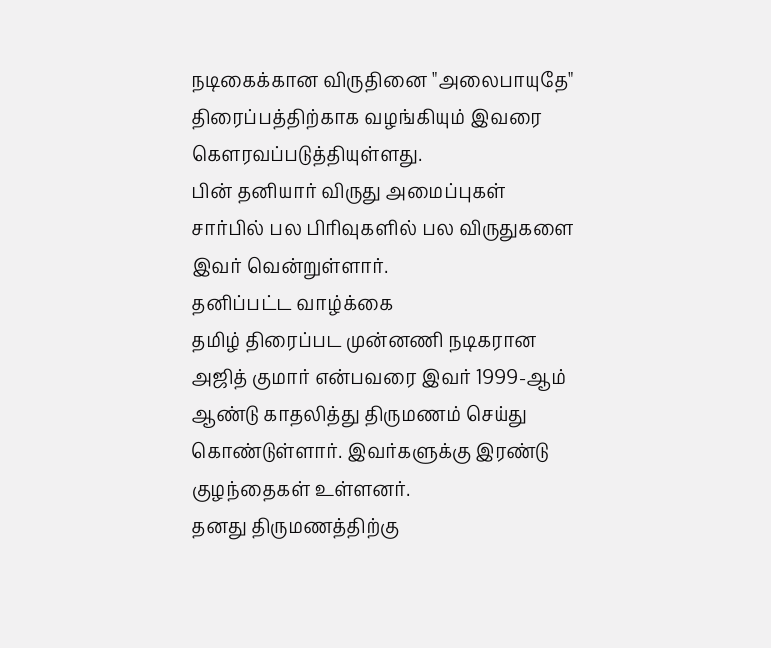நடிகைக்கான விருதினை "அலைபாயுதே" திரைப்பத்திற்காக வழங்கியும் இவரை கௌரவப்படுத்தியுள்ளது.
பின் தனியார் விருது அமைப்புகள் சார்பில் பல பிரிவுகளில் பல விருதுகளை இவர் வென்றுள்ளார்.
தனிப்பட்ட வாழ்க்கை
தமிழ் திரைப்பட முன்னணி நடிகரான அஜித் குமார் என்பவரை இவர் 1999-ஆம் ஆண்டு காதலித்து திருமணம் செய்து கொண்டுள்ளார். இவர்களுக்கு இரண்டு குழந்தைகள் உள்ளனர்.
தனது திருமணத்திற்கு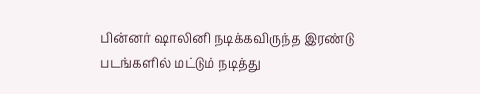பின்னர் ஷாலினி நடிக்கவிருந்த இரண்டு படங்களில் மட்டும் நடித்து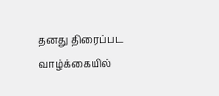தனது திரைப்பட வாழ்க்கையில்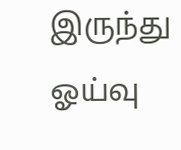இருந்து ஓய்வு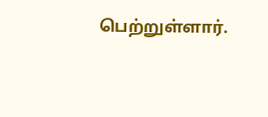பெற்றுள்ளார்.